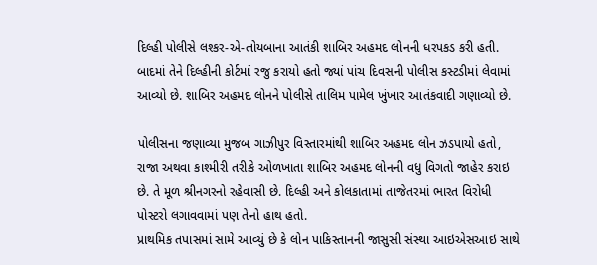દિલ્હી પોલીસે લશ્કર-એ-તોયબાના આતંકી શાબિર અહમદ લોનની ધરપકડ કરી હતી. બાદમાં તેને દિલ્હીની કોર્ટમાં રજુ કરાયો હતો જ્યાં પાંચ દિવસની પોલીસ કસ્ટડીમાં લેવામાં આવ્યો છે. શાબિર અહમદ લોનને પોલીસે તાલિમ પામેલ ખુંખાર આતંકવાદી ગણાવ્યો છે.

પોલીસના જણાવ્યા મુજબ ગાઝીપુર વિસ્તારમાંથી શાબિર અહમદ લોન ઝડપાયો હતો, રાજા અથવા કાશ્મીરી તરીકે ઓળખાતા શાબિર અહમદ લોનની વધુ વિગતો જાહેર કરાઇ છે. તે મૂળ શ્રીનગરનો રહેવાસી છે. દિલ્હી અને કોલકાતામાં તાજેતરમાં ભારત વિરોધી પોસ્ટરો લગાવવામાં પણ તેનો હાથ હતો.
પ્રાથમિક તપાસમાં સામે આવ્યું છે કે લોન પાકિસ્તાનની જાસુસી સંસ્થા આઇએસઆઇ સાથે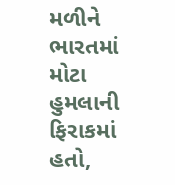મળીને ભારતમાં મોટા હુમલાની ફિરાકમાં હતો,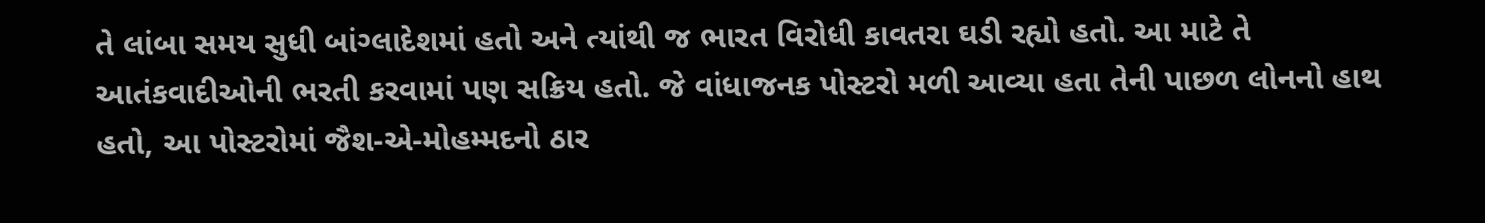તે લાંબા સમય સુધી બાંગ્લાદેશમાં હતો અને ત્યાંથી જ ભારત વિરોધી કાવતરા ઘડી રહ્યો હતો. આ માટે તે આતંકવાદીઓની ભરતી કરવામાં પણ સક્રિય હતો. જે વાંધાજનક પોસ્ટરો મળી આવ્યા હતા તેની પાછળ લોનનો હાથ હતો, આ પોસ્ટરોમાં જૈશ-એ-મોહમ્મદનો ઠાર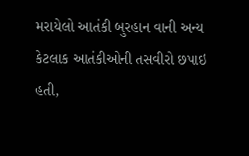મરાયેલો આતંકી બુરહાન વાની અન્ય કેટલાક આતંકીઓની તસવીરો છપાઇ હતી,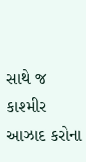સાથે જ કાશ્મીર આઝાદ કરોના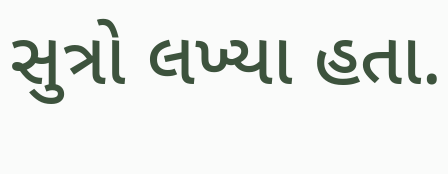સુત્રો લખ્યા હતા.